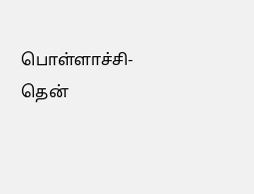பொள்ளாச்சி- தென்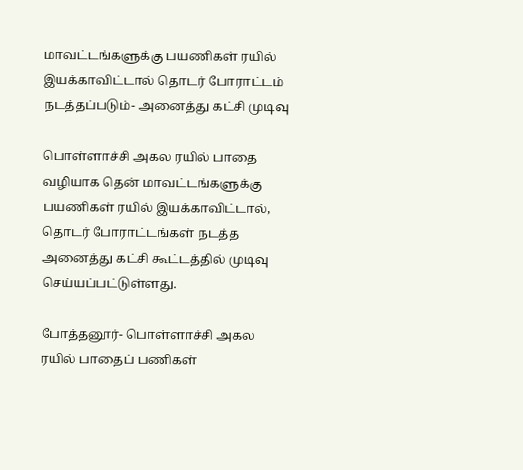மாவட்டங்களுக்கு பயணிகள் ரயில் இயக்காவிட்டால் தொடர் போராட்டம் நடத்தப்படும்- அனைத்து கட்சி முடிவு

பொள்ளாச்சி அகல ரயில் பாதை வழியாக தென் மாவட்டங்களுக்கு பயணிகள் ரயில் இயக்காவிட்டால், தொடர் போராட்டங்கள் நடத்த அனைத்து கட்சி கூட்டத்தில் முடிவு செய்யப்பட்டுள்ளது.

போத்தனூர்- பொள்ளாச்சி அகல ரயில் பாதைப் பணிகள்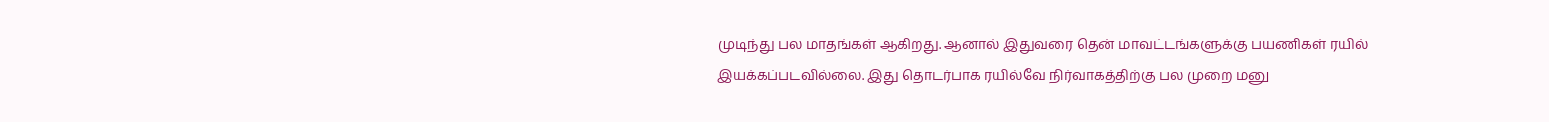முடிந்து பல மாதங்கள் ஆகிறது. ஆனால் இதுவரை தென் மாவட்டங்களுக்கு பயணிகள் ரயில் இயக்கப்படவில்லை. இது தொடர்பாக ரயில்வே நிர்வாகத்திற்கு பல முறை மனு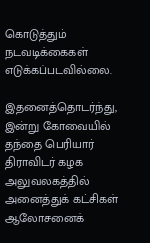கொடுத்தும் நடவடிக்கைகள் எடுக்கப்படவில்லை.

இதனைத்தொடர்ந்து, இன்று கோவையில் தந்தை பெரியார் திராவிடர் கழக அலுவலகத்தில் அனைத்துக் கட்சிகள் ஆலோசனைக்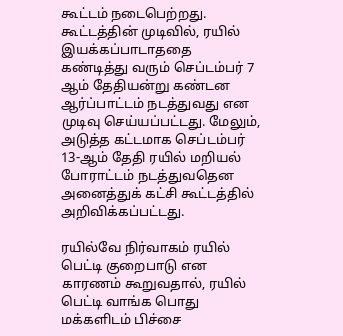கூட்டம் நடைபெற்றது. கூட்டத்தின் முடிவில், ரயில் இயக்கப்பாடாததை கண்டித்து வரும் செப்டம்பர் 7 ஆம் தேதியன்று கண்டன ஆர்ப்பாட்டம் நடத்துவது என முடிவு செய்யப்பட்டது. மேலும், அடுத்த கட்டமாக செப்டம்பர் 13-ஆம் தேதி ரயில் மறியல் போராட்டம் நடத்துவதென அனைத்துக் கட்சி கூட்டத்தில் அறிவிக்கப்பட்டது.

ரயில்வே நிர்வாகம் ரயில் பெட்டி குறைபாடு என காரணம் கூறுவதால், ரயில் பெட்டி வாங்க பொது மக்களிடம் பிச்சை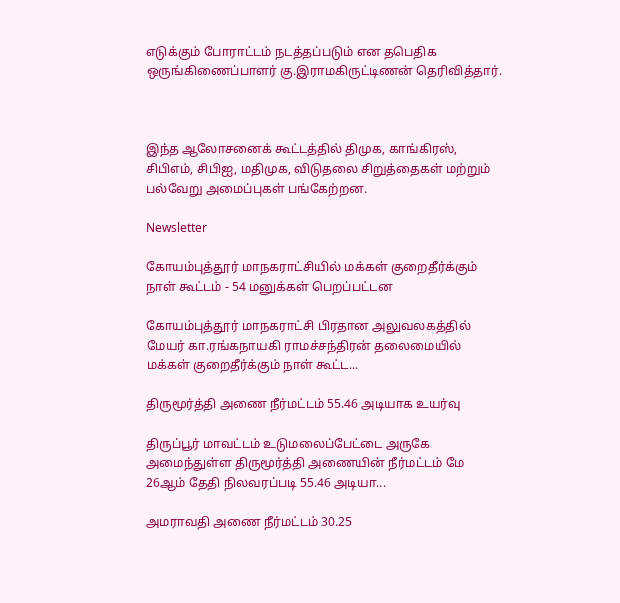எடுக்கும் போராட்டம் நடத்தப்படும் என தபெதிக ஒருங்கிணைப்பாளர் கு.இராமகிருட்டிணன் தெரிவித்தார்.



இந்த ஆலோசனைக் கூட்டத்தில் திமுக, காங்கிரஸ், சிபிஎம், சிபிஐ, மதிமுக, விடுதலை சிறுத்தைகள் மற்றும் பல்வேறு அமைப்புகள் பங்கேற்றன.

Newsletter

கோயம்புத்தூர் மாநகராட்சியில் மக்கள் குறைதீர்க்கும் நாள் கூட்டம் - 54 மனுக்கள் பெறப்பட்டன

கோயம்புத்தூர் மாநகராட்சி பிரதான அலுவலகத்தில் மேயர் கா.ரங்கநாயகி ராமச்சந்திரன் தலைமையில் மக்கள் குறைதீர்க்கும் நாள் கூட்ட...

திருமூர்த்தி அணை நீர்மட்டம் 55.46 அடியாக உயர்வு

திருப்பூர் மாவட்டம் உடுமலைப்பேட்டை அருகே அமைந்துள்ள திருமூர்த்தி அணையின் நீர்மட்டம் மே 26ஆம் தேதி நிலவரப்படி 55.46 அடியா...

அமராவதி அணை நீர்மட்டம் 30.25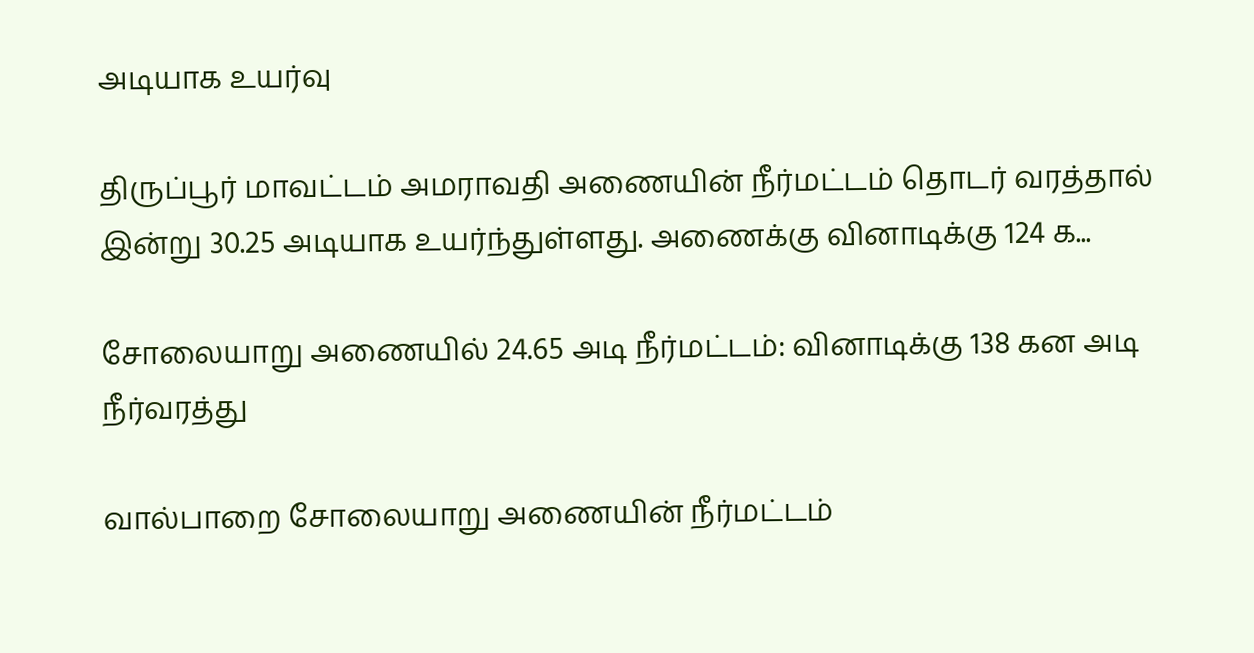அடியாக உயர்வு

திருப்பூர் மாவட்டம் அமராவதி அணையின் நீர்மட்டம் தொடர் வரத்தால் இன்று 30.25 அடியாக உயர்ந்துள்ளது. அணைக்கு வினாடிக்கு 124 க...

சோலையாறு அணையில் 24.65 அடி நீர்மட்டம்: வினாடிக்கு 138 கன அடி நீர்வரத்து

வால்பாறை சோலையாறு அணையின் நீர்மட்டம்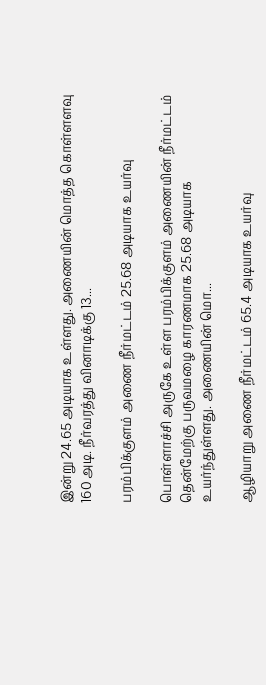இன்று 24.65 அடியாக உள்ளது. அணையின் மொத்த கொள்ளளவு 160 அடி. நீர்வரத்து வினாடிக்கு 13...

பரம்பிக்குளம் அணை நீர்மட்டம் 25.68 அடியாக உயர்வு

பொள்ளாச்சி அருகே உள்ள பரம்பிக்குளம் அணையின் நீர்மட்டம் தென்மேற்கு பருவமழை காரணமாக 25.68 அடியாக உயர்ந்துள்ளது. அணையின் மொ...

ஆழியாறு அணை நீர்மட்டம் 65.4 அடியாக உயர்வு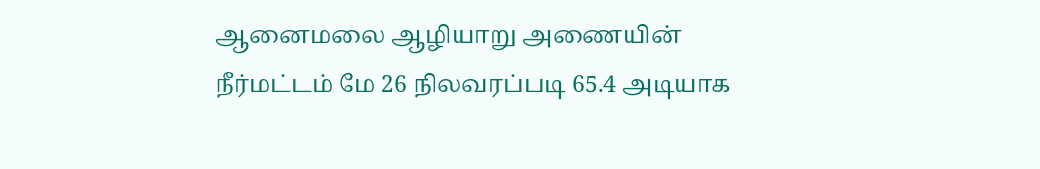ஆனைமலை ஆழியாறு அணையின் நீர்மட்டம் மே 26 நிலவரப்படி 65.4 அடியாக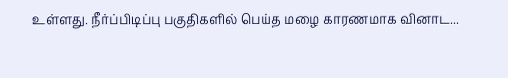உள்ளது. நீர்ப்பிடிப்பு பகுதிகளில் பெய்த மழை காரணமாக வினாட...